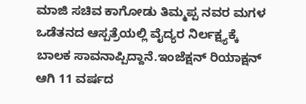ಮಾಜಿ ಸಚಿವ ಕಾಗೋಡು ತಿಮ್ಮಪ್ಪ ನವರ ಮಗಳ ಒಡೆತನದ ಆಸ್ಪತ್ರೆಯಲ್ಲಿ ವೈದ್ಯರ ನಿರ್ಲಕ್ಷ್ಯಕ್ಕೆ ಬಾಲಕ ಸಾವನಾಪ್ಪಿದ್ದಾನೆ.ಇಂಜೆಕ್ಷನ್ ರಿಯಾಕ್ಷನ್ ಆಗಿ 11 ವರ್ಷದ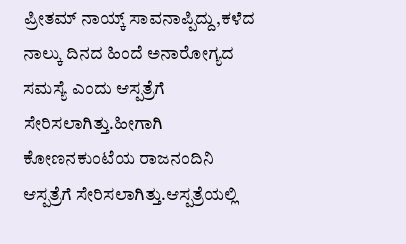ಪ್ರೀತಮ್ ನಾಯ್ಕ್ ಸಾವನಾಪ್ಪಿದ್ದು,ಕಳೆದ ನಾಲ್ಕು ದಿನದ ಹಿಂದೆ ಅನಾರೋಗ್ಯದ ಸಮಸ್ಯೆ ಎಂದು ಆಸ್ಪತ್ರೆಗೆ ಸೇರಿಸಲಾಗಿತ್ತು.ಹೀಗಾಗಿ ಕೋಣನಕುಂಟೆಯ ರಾಜನಂದಿನಿ ಆಸ್ಪತ್ರೆಗೆ ಸೇರಿಸಲಾಗಿತ್ತು.ಆಸ್ಪತ್ರೆಯಲ್ಲಿ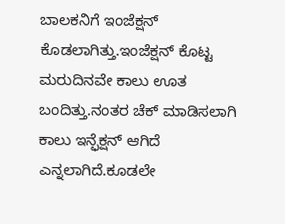ಬಾಲಕನಿಗೆ ಇಂಜೆಕ್ಷನ್ ಕೊಡಲಾಗಿತ್ತು.ಇಂಜೆಕ್ಷನ್ ಕೊಟ್ಟ ಮರುದಿನವೇ ಕಾಲು ಊತ ಬಂದಿತ್ತು.ನಂತರ ಚೆಕ್ ಮಾಡಿಸಲಾಗಿ ಕಾಲು ಇನ್ಫೆಕ್ಷನ್ ಆಗಿದೆ ಎನ್ನಲಾಗಿದೆ.ಕೂಡಲೇ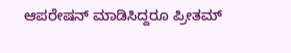ಆಪರೇಷನ್ ಮಾಡಿಸಿದ್ದರೂ ಪ್ರೀತಮ್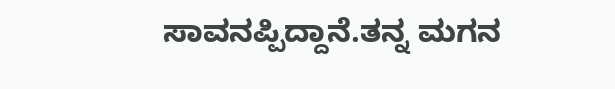ಸಾವನಪ್ಪಿದ್ದಾನೆ.ತನ್ನ ಮಗನ